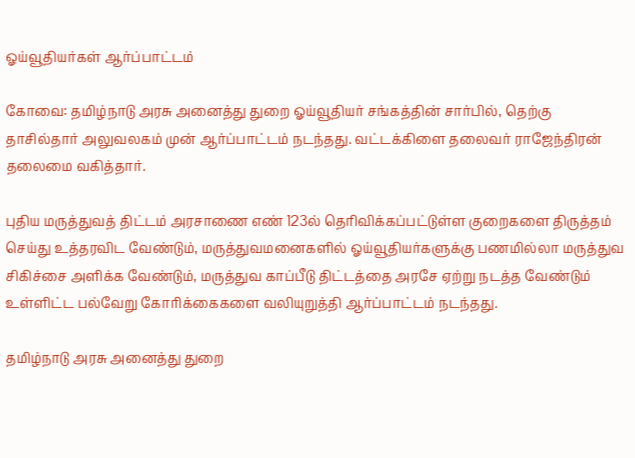ஓய்வூதியர்கள் ஆர்ப்பாட்டம்

கோவை: தமிழ்நாடு அரசு அனைத்து துறை ஓய்வூதியர் சங்கத்தின் சார்பில், தெற்கு தாசில்தார் அலுவலகம் முன் ஆர்ப்பாட்டம் நடந்தது. வட்டக்கிளை தலைவர் ராஜேந்திரன் தலைமை வகித்தார்.

புதிய மருத்துவத் திட்டம் அரசாணை எண் 123ல் தெரிவிக்கப்பட்டுள்ள குறைகளை திருத்தம் செய்து உத்தரவிட வேண்டும், மருத்துவமனைகளில் ஓய்வூதியர்களுக்கு பணமில்லா மருத்துவ சிகிச்சை அளிக்க வேண்டும், மருத்துவ காப்பீடு திட்டத்தை அரசே ஏற்று நடத்த வேண்டும் உள்ளிட்ட பல்வேறு கோரிக்கைகளை வலியுறுத்தி ஆர்ப்பாட்டம் நடந்தது.

தமிழ்நாடு அரசு அனைத்து துறை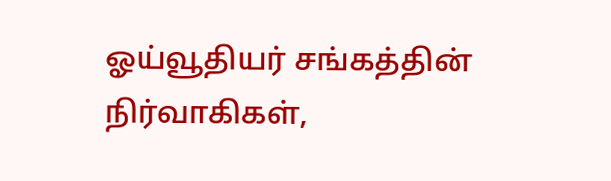ஓய்வூதியர் சங்கத்தின் நிர்வாகிகள்,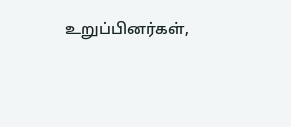உறுப்பினர்கள்,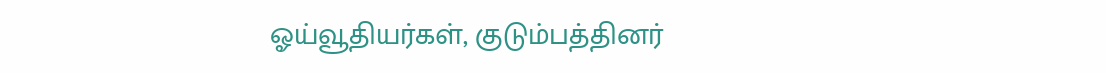ஓய்வூதியர்கள், குடும்பத்தினர்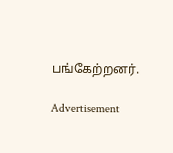பங்கேற்றனர்.

Advertisement